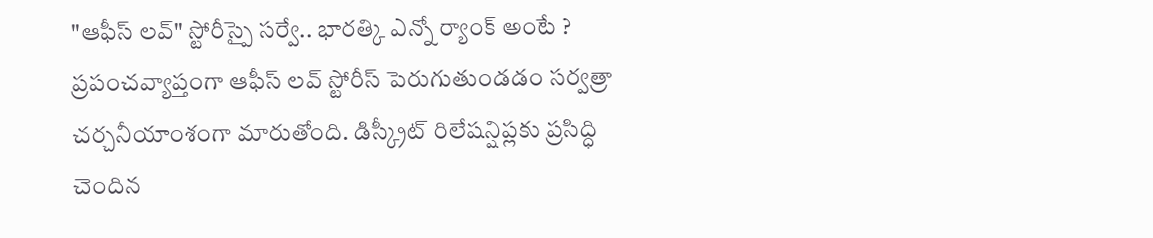"ఆఫీస్ లవ్" స్టోరీస్పై సర్వే.. భారత్కి ఎన్నో ర్యాంక్ అంటే ?
ప్రపంచవ్యాప్తంగా ఆఫీస్ లవ్ స్టోరీస్ పెరుగుతుండడం సర్వత్రా చర్చనీయాంశంగా మారుతోంది. డిస్క్రీట్ రిలేషన్షిప్లకు ప్రసిద్ధి చెందిన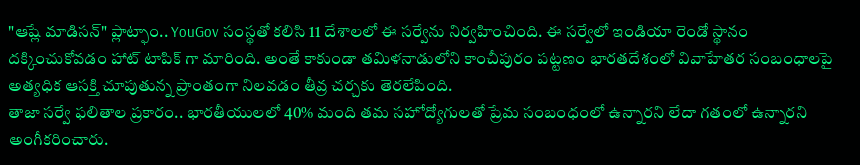"ఆష్లే మాడిసన్" ప్లాట్ఫాం.. YouGov సంస్థతో కలిసి 11 దేశాలలో ఈ సర్వేను నిర్వహించింది. ఈ సర్వేలో ఇండియా రెండో స్థానం దక్కించుకోవడం హాట్ టాపిక్ గా మారింది. అంతే కాకుండా తమిళనాడులోని కాంచీపురం పట్టణం భారతదేశంలో వివాహేతర సంబంధాలపై అత్యధిక ఆసక్తి చూపుతున్న ప్రాంతంగా నిలవడం తీవ్ర చర్చకు తెరలేపింది.
తాజా సర్వే ఫలితాల ప్రకారం.. భారతీయులలో 40% మంది తమ సహోద్యోగులతో ప్రేమ సంబంధంలో ఉన్నారని లేదా గతంలో ఉన్నారని అంగీకరించారు.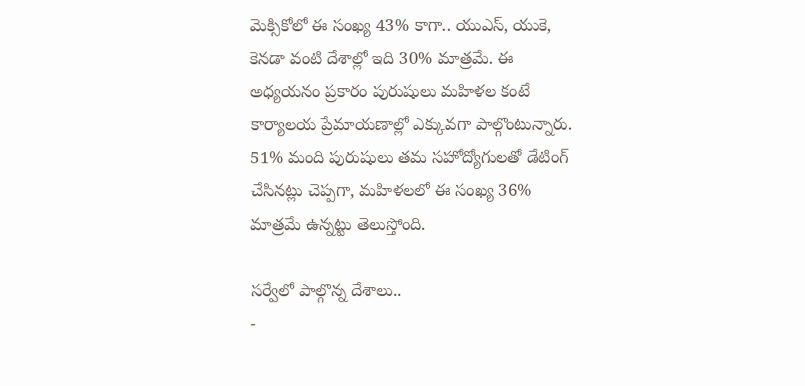మెక్సికోలో ఈ సంఖ్య 43% కాగా.. యుఎస్, యుకె, కెనడా వంటి దేశాల్లో ఇది 30% మాత్రమే. ఈ అధ్యయనం ప్రకారం పురుషులు మహిళల కంటే కార్యాలయ ప్రేమాయణాల్లో ఎక్కువగా పాల్గొంటున్నారు. 51% మంది పురుషులు తమ సహోద్యోగులతో డేటింగ్ చేసినట్లు చెప్పగా, మహిళలలో ఈ సంఖ్య 36% మాత్రమే ఉన్నట్టు తెలుస్తోంది.

సర్వేలో పాల్గొన్న దేశాలు..
-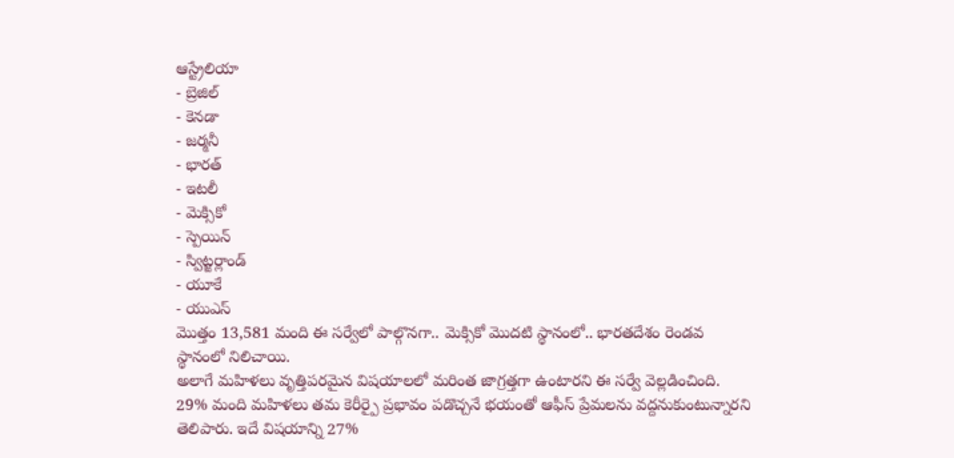ఆస్ట్రేలియా
- బ్రెజిల్
- కెనడా
- జర్మనీ
- భారత్
- ఇటలీ
- మెక్సికో
- స్పెయిన్
- స్విట్జర్లాండ్
- యూకే
- యుఎస్
మొత్తం 13,581 మంది ఈ సర్వేలో పాల్గొనగా.. మెక్సికో మొదటి స్థానంలో.. భారతదేశం రెండవ స్థానంలో నిలిచాయి.
అలాగే మహిళలు వృత్తిపరమైన విషయాలలో మరింత జాగ్రత్తగా ఉంటారని ఈ సర్వే వెల్లడించింది. 29% మంది మహిళలు తమ కెరీర్పై ప్రభావం పడొచ్చనే భయంతో ఆఫీస్ ప్రేమలను వద్దనుకుంటున్నారని తెలిపారు. ఇదే విషయాన్ని 27%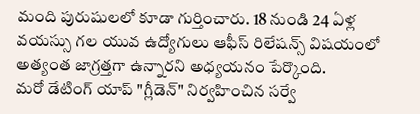మంది పురుషులలో కూడా గుర్తించారు. 18 నుండి 24 ఏళ్ల వయస్సు గల యువ ఉద్యోగులు ఆఫీస్ రిలేషన్స్ విషయంలో అత్యంత జాగ్రత్తగా ఉన్నారని అధ్యయనం పేర్కొంది.
మరో డేటింగ్ యాప్ "గ్లీడెన్" నిర్వహించిన సర్వే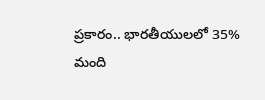ప్రకారం.. భారతీయులలో 35% మంది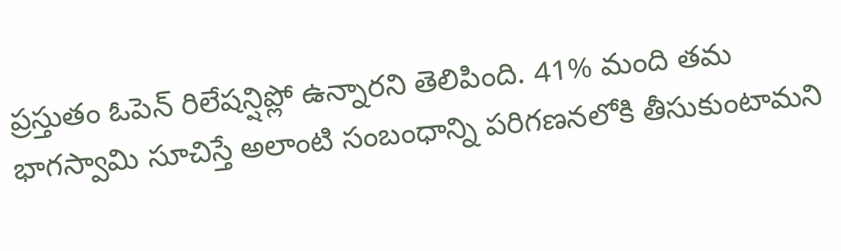ప్రస్తుతం ఓపెన్ రిలేషన్షిప్లో ఉన్నారని తెలిపింది. 41% మంది తమ భాగస్వామి సూచిస్తే అలాంటి సంబంధాన్ని పరిగణనలోకి తీసుకుంటామని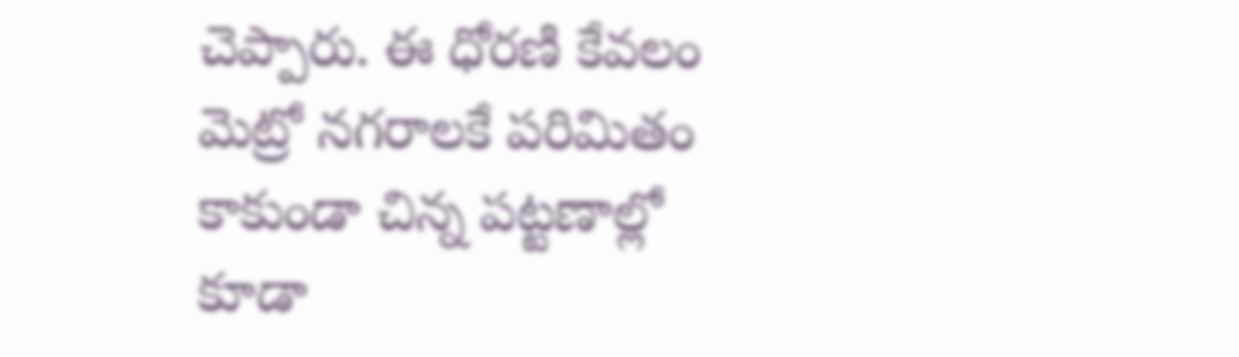చెప్పారు. ఈ ధోరణి కేవలం మెట్రో నగరాలకే పరిమితం కాకుండా చిన్న పట్టణాల్లో కూడా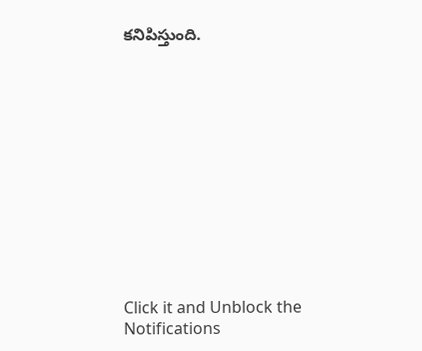కనిపిస్తుంది.












Click it and Unblock the Notifications